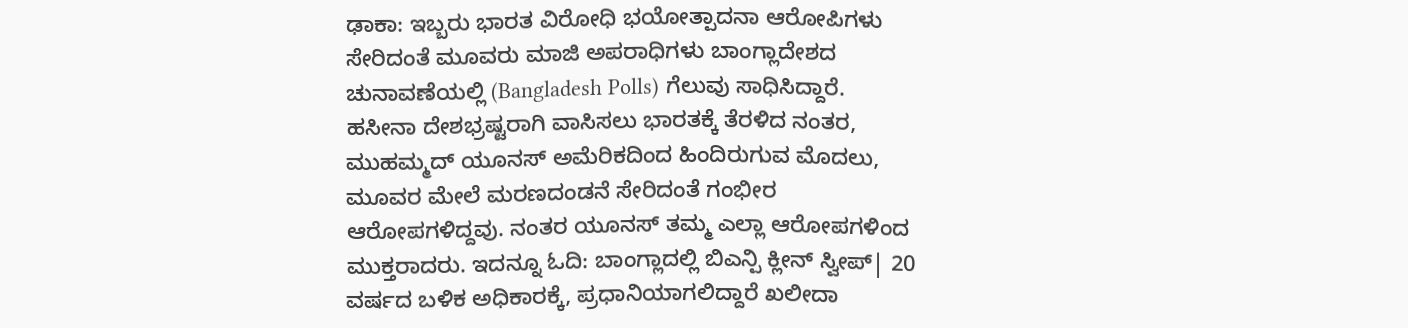ಢಾಕಾ: ಇಬ್ಬರು ಭಾರತ ವಿರೋಧಿ ಭಯೋತ್ಪಾದನಾ ಆರೋಪಿಗಳು ಸೇರಿದಂತೆ ಮೂವರು ಮಾಜಿ ಅಪರಾಧಿಗಳು ಬಾಂಗ್ಲಾದೇಶದ ಚುನಾವಣೆಯಲ್ಲಿ (Bangladesh Polls) ಗೆಲುವು ಸಾಧಿಸಿದ್ದಾರೆ.
ಹಸೀನಾ ದೇಶಭ್ರಷ್ಟರಾಗಿ ವಾಸಿಸಲು ಭಾರತಕ್ಕೆ ತೆರಳಿದ ನಂತರ, ಮುಹಮ್ಮದ್ ಯೂನಸ್ ಅಮೆರಿಕದಿಂದ ಹಿಂದಿರುಗುವ ಮೊದಲು, ಮೂವರ ಮೇಲೆ ಮರಣದಂಡನೆ ಸೇರಿದಂತೆ ಗಂಭೀರ ಆರೋಪಗಳಿದ್ದವು. ನಂತರ ಯೂನಸ್ ತಮ್ಮ ಎಲ್ಲಾ ಆರೋಪಗಳಿಂದ ಮುಕ್ತರಾದರು. ಇದನ್ನೂ ಓದಿ: ಬಾಂಗ್ಲಾದಲ್ಲಿ ಬಿಎನ್ಪಿ ಕ್ಲೀನ್ ಸ್ವೀಪ್| 20 ವರ್ಷದ ಬಳಿಕ ಅಧಿಕಾರಕ್ಕೆ, ಪ್ರಧಾನಿಯಾಗಲಿದ್ದಾರೆ ಖಲೀದಾ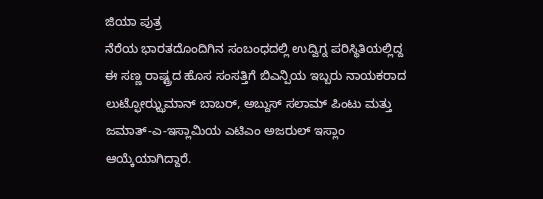ಜಿಯಾ ಪುತ್ರ
ನೆರೆಯ ಭಾರತದೊಂದಿಗಿನ ಸಂಬಂಧದಲ್ಲಿ ಉದ್ವಿಗ್ನ ಪರಿಸ್ಥಿತಿಯಲ್ಲಿದ್ದ ಈ ಸಣ್ಣ ರಾಷ್ಟ್ರದ ಹೊಸ ಸಂಸತ್ತಿಗೆ ಬಿಎನ್ಪಿಯ ಇಬ್ಬರು ನಾಯಕರಾದ ಲುಟ್ಫೋಝ್ಝಮಾನ್ ಬಾಬರ್, ಅಬ್ದುಸ್ ಸಲಾಮ್ ಪಿಂಟು ಮತ್ತು ಜಮಾತ್-ಎ-ಇಸ್ಲಾಮಿಯ ಎಟಿಎಂ ಅಜರುಲ್ ಇಸ್ಲಾಂ ಆಯ್ಕೆಯಾಗಿದ್ದಾರೆ.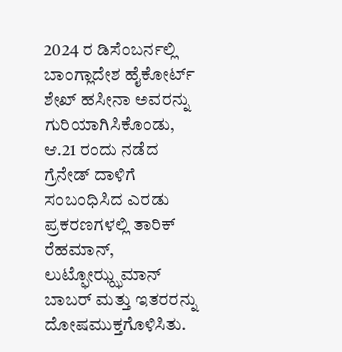2024 ರ ಡಿಸೆಂಬರ್ನಲ್ಲಿ ಬಾಂಗ್ಲಾದೇಶ ಹೈಕೋರ್ಟ್ ಶೇಖ್ ಹಸೀನಾ ಅವರನ್ನು ಗುರಿಯಾಗಿಸಿಕೊಂಡು, ಆ.21 ರಂದು ನಡೆದ ಗ್ರೆನೇಡ್ ದಾಳಿಗೆ ಸಂಬಂಧಿಸಿದ ಎರಡು ಪ್ರಕರಣಗಳಲ್ಲಿ ತಾರಿಕ್ ರೆಹಮಾನ್, ಲುಟ್ಫೋಝ್ಝಮಾನ್ ಬಾಬರ್ ಮತ್ತು ಇತರರನ್ನು ದೋಷಮುಕ್ತಗೊಳಿಸಿತು.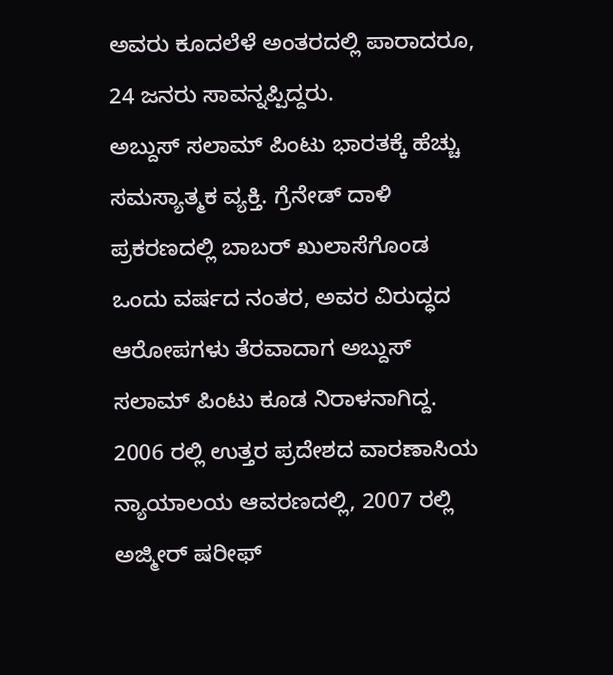ಅವರು ಕೂದಲೆಳೆ ಅಂತರದಲ್ಲಿ ಪಾರಾದರೂ, 24 ಜನರು ಸಾವನ್ನಪ್ಪಿದ್ದರು.
ಅಬ್ದುಸ್ ಸಲಾಮ್ ಪಿಂಟು ಭಾರತಕ್ಕೆ ಹೆಚ್ಚು ಸಮಸ್ಯಾತ್ಮಕ ವ್ಯಕ್ತಿ. ಗ್ರೆನೇಡ್ ದಾಳಿ ಪ್ರಕರಣದಲ್ಲಿ ಬಾಬರ್ ಖುಲಾಸೆಗೊಂಡ ಒಂದು ವರ್ಷದ ನಂತರ, ಅವರ ವಿರುದ್ಧದ ಆರೋಪಗಳು ತೆರವಾದಾಗ ಅಬ್ದುಸ್ ಸಲಾಮ್ ಪಿಂಟು ಕೂಡ ನಿರಾಳನಾಗಿದ್ದ.
2006 ರಲ್ಲಿ ಉತ್ತರ ಪ್ರದೇಶದ ವಾರಣಾಸಿಯ ನ್ಯಾಯಾಲಯ ಆವರಣದಲ್ಲಿ, 2007 ರಲ್ಲಿ ಅಜ್ಮೀರ್ ಷರೀಫ್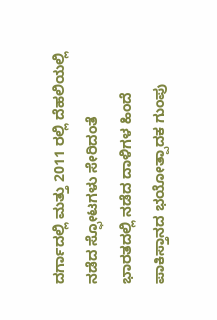ದರ್ಗಾದಲ್ಲಿ ಮತ್ತು 2011 ರಲ್ಲಿ ದೆಹಲಿಯಲ್ಲಿ ನಡೆದ ಸ್ಫೋಟಗಳು ಸೇರಿದಂತೆ ಭಾರತದಲ್ಲಿ ನಡೆದ ದಾಳಿಗಳ ಹಿಂದೆ ಪಾಕಿಸ್ತಾನದ ಭಯೋತ್ಪಾದಕ ಗುಂಪು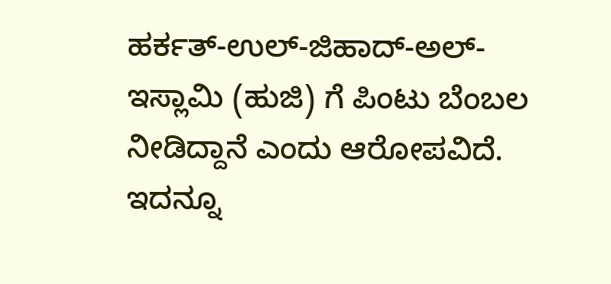ಹರ್ಕತ್-ಉಲ್-ಜಿಹಾದ್-ಅಲ್-ಇಸ್ಲಾಮಿ (ಹುಜಿ) ಗೆ ಪಿಂಟು ಬೆಂಬಲ ನೀಡಿದ್ದಾನೆ ಎಂದು ಆರೋಪವಿದೆ. ಇದನ್ನೂ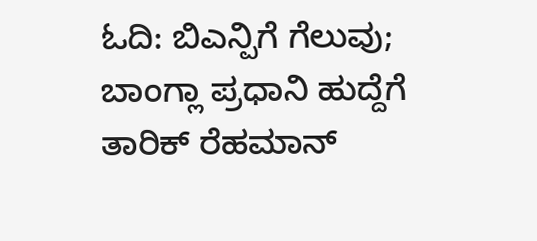ಓದಿ: ಬಿಎನ್ಪಿಗೆ ಗೆಲುವು; ಬಾಂಗ್ಲಾ ಪ್ರಧಾನಿ ಹುದ್ದೆಗೆ ತಾರಿಕ್ ರೆಹಮಾನ್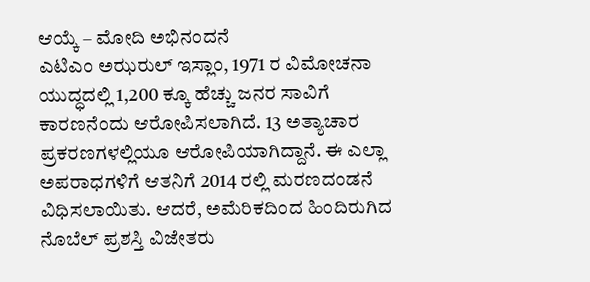ಆಯ್ಕೆ – ಮೋದಿ ಅಭಿನಂದನೆ
ಎಟಿಎಂ ಅಝರುಲ್ ಇಸ್ಲಾಂ, 1971 ರ ವಿಮೋಚನಾ ಯುದ್ಧದಲ್ಲಿ 1,200 ಕ್ಕೂ ಹೆಚ್ಚು ಜನರ ಸಾವಿಗೆ ಕಾರಣನೆಂದು ಆರೋಪಿಸಲಾಗಿದೆ. 13 ಅತ್ಯಾಚಾರ ಪ್ರಕರಣಗಳಲ್ಲಿಯೂ ಆರೋಪಿಯಾಗಿದ್ದಾನೆ. ಈ ಎಲ್ಲಾ ಅಪರಾಧಗಳಿಗೆ ಆತನಿಗೆ 2014 ರಲ್ಲಿ ಮರಣದಂಡನೆ ವಿಧಿಸಲಾಯಿತು. ಆದರೆ, ಅಮೆರಿಕದಿಂದ ಹಿಂದಿರುಗಿದ ನೊಬೆಲ್ ಪ್ರಶಸ್ತಿ ವಿಜೇತರು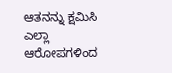ಆತನನ್ನು ಕ್ಷಮಿಸಿ ಎಲ್ಲಾ ಆರೋಪಗಳಿಂದ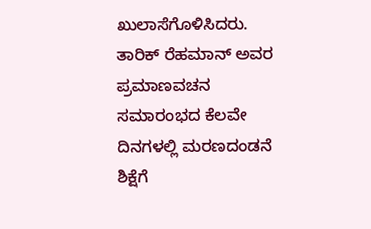ಖುಲಾಸೆಗೊಳಿಸಿದರು.
ತಾರಿಕ್ ರೆಹಮಾನ್ ಅವರ ಪ್ರಮಾಣವಚನ ಸಮಾರಂಭದ ಕೆಲವೇ ದಿನಗಳಲ್ಲಿ ಮರಣದಂಡನೆ ಶಿಕ್ಷೆಗೆ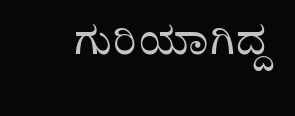ಗುರಿಯಾಗಿದ್ದ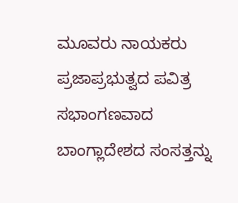ಮೂವರು ನಾಯಕರು ಪ್ರಜಾಪ್ರಭುತ್ವದ ಪವಿತ್ರ ಸಭಾಂಗಣವಾದ ಬಾಂಗ್ಲಾದೇಶದ ಸಂಸತ್ತನ್ನು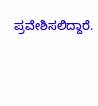ಪ್ರವೇಶಿಸಲಿದ್ದಾರೆ.